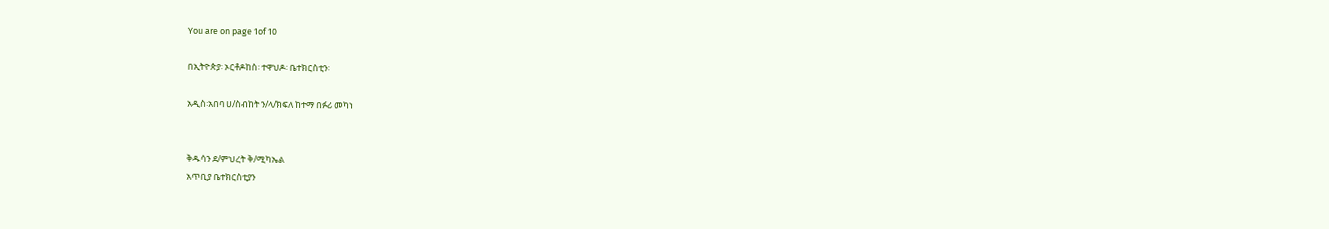You are on page 1of 10

በኢትዮጵያ፡ ኦርቶዶከስ፡ ተዋህዶ፡ ቤተክርስቲን፡

አዲስ፡አበባ ሀ/ስብከት ን/ላ/ክፍለ ከተማ በፉሪ መካነ


ቅዱሳን ደ/ምህረት ቅ/ሚካኤል
አጥቢያ ቤተክርስቲያን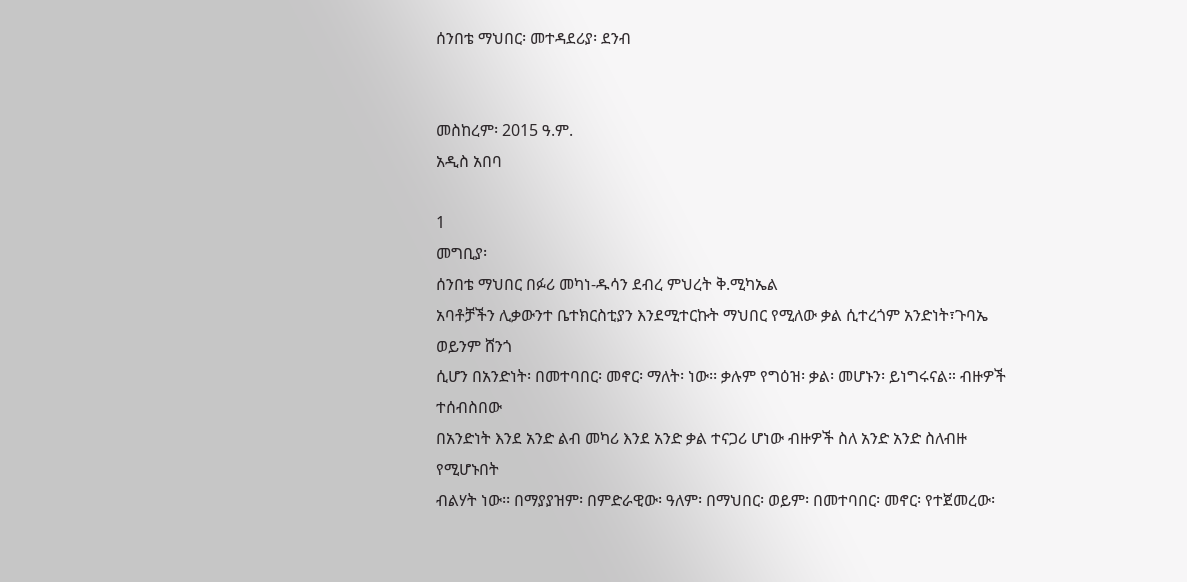ሰንበቴ ማህበር፡ መተዳደሪያ፡ ደንብ


መስከረም፡ 2015 ዓ.ም.
አዲስ አበባ

1
መግቢያ፡
ሰንበቴ ማህበር በፉሪ መካነ-ዱሳን ደብረ ምህረት ቅ.ሚካኤል
አባቶቻችን ሊቃውንተ ቤተክርስቲያን እንደሚተርኩት ማህበር የሚለው ቃል ሲተረጎም አንድነት፣ጉባኤ ወይንም ሸንጎ
ሲሆን በአንድነት፡ በመተባበር፡ መኖር፡ ማለት፡ ነው፡፡ ቃሉም የግዕዝ፡ ቃል፡ መሆኑን፡ ይነግሩናል። ብዙዎች ተሰብስበው
በአንድነት እንደ አንድ ልብ መካሪ እንደ አንድ ቃል ተናጋሪ ሆነው ብዙዎች ስለ አንድ አንድ ስለብዙ የሚሆኑበት
ብልሃት ነው፡፡ በማያያዝም፡ በምድራዊው፡ ዓለም፡ በማህበር፡ ወይም፡ በመተባበር፡ መኖር፡ የተጀመረው፡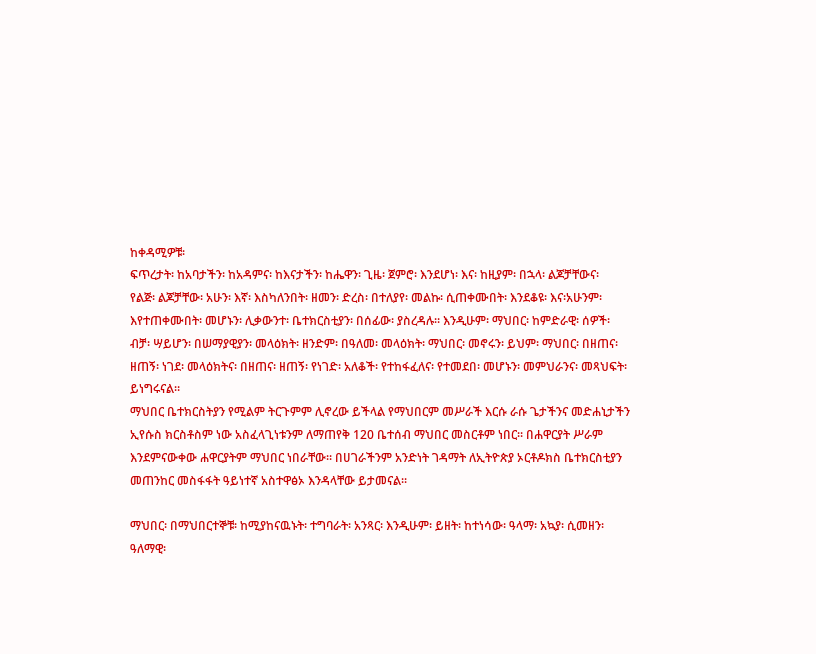ከቀዳሚዎቹ፡
ፍጥረታት፡ ከአባታችን፡ ከአዳምና፡ ከእናታችን፡ ከሔዋን፡ ጊዜ፡ ጀምሮ፡ እንደሆነ፡ እና፡ ከዚያም፡ በኋላ፡ ልጆቻቸውና፡
የልጅ፡ ልጆቻቸው፡ አሁን፡ እኛ፡ እስካለንበት፡ ዘመን፡ ድረስ፡ በተለያየ፡ መልኩ፡ ሲጠቀሙበት፡ እንደቆዩ፡ እና፡አሁንም፡
እየተጠቀሙበት፡ መሆኑን፡ ሊቃውንተ፡ ቤተክርስቲያን፡ በሰፊው፡ ያስረዳሉ። እንዲሁም፡ ማህበር፡ ከምድራዊ፡ ሰዎች፡
ብቻ፡ ሣይሆን፡ በሠማያዊያን፡ መላዕክት፡ ዘንድም፡ በዓለመ፡ መላዕክት፡ ማህበር፡ መኖሩን፡ ይህም፡ ማህበር፡ በዘጠና፡
ዘጠኝ፡ ነገደ፡ መላዕክትና፡ በዘጠና፡ ዘጠኝ፡ የነገድ፡ አለቆች፡ የተከፋፈለና፡ የተመደበ፡ መሆኑን፡ መምህራንና፡ መጻህፍት፡
ይነግሩናል።
ማህበር ቤተክርስትያን የሚልም ትርጉምም ሊኖረው ይችላል የማህበርም መሥራች እርሱ ራሱ ጌታችንና መድሐኒታችን
ኢየሱስ ክርስቶስም ነው አስፈላጊነቱንም ለማጠየቅ 120 ቤተሰብ ማህበር መስርቶም ነበር፡፡ በሐዋርያት ሥራም
እንደምናውቀው ሐዋርያትም ማህበር ነበራቸው፡፡ በሀገራችንም አንድነት ገዳማት ለኢትዮጵያ ኦርቶዶክስ ቤተክርስቲያን
መጠንከር መስፋፋት ዓይነተኛ አስተዋፅኦ እንዳላቸው ይታመናል፡፡

ማህበር፡ በማህበርተኞቹ፡ ከሚያከናዉኑት፡ ተግባራት፡ አንጻር፡ እንዲሁም፡ ይዘት፡ ከተነሳው፡ ዓላማ፡ አኳያ፡ ሲመዘን፡
ዓለማዊ፡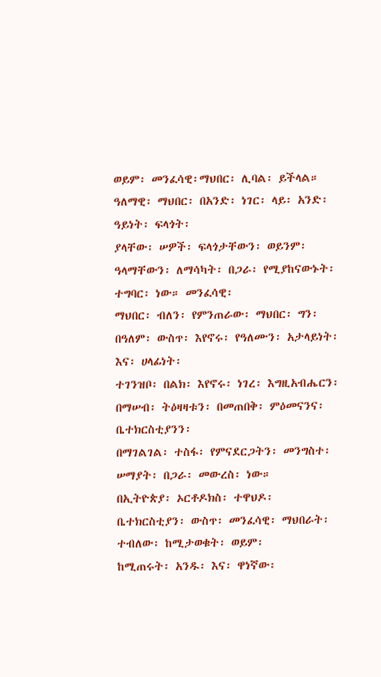ወይም፡ መንፈሳዊ፡ማህበር፡ ሊባል፡ ይችላል። ዓለማዊ፡ ማህበር፡ በአንድ፡ ነገር፡ ላይ፡ አንድ፡ ዓይነት፡ ፍላጎት፡
ያላቸው፡ ሠዎች፡ ፍላጎታቸውን፡ ወይንም፡ ዓላማቸውን፡ ለማሳካት፡ በጋራ፡ የሚያከናውኑት፡ ተግባር፡ ነው። መንፈሳዊ፡
ማህበር፡ ብለን፡ የምንጠራው፡ ማህበር፡ ግን፡ በዓለም፡ ውስጥ፡ እየኖሩ፡ የዓለሙን፡ አታላይነት፡ እና፡ ሀላፊነት፡
ተገንዝቦ፡ በልክ፡ እየኖሩ፡ ነገረ፡ እግዚአብሔርን፡ በማሠብ፡ ትዕዛዛቱን፡ በመጠበቅ፡ ምዕመናንና፡ ቤተክርስቲያንን፡
በማገልገል፡ ተስፋ፡ የምናደርጋትን፡ መንግስተ፡ ሠማያት፡ በጋራ፡ መውረስ፡ ነው።
በኢትዮጵያ፡ ኦርቶዶክስ፡ ተዋህዶ፡ ቤተክርስቲያን፡ ውስጥ፡ መንፈሳዊ፡ ማህበራት፡ ተብለው፡ ከሚታወቁት፡ ወይም፡
ከሚጠሩት፡ አንዱ፡ እና፡ ዋነኛው፡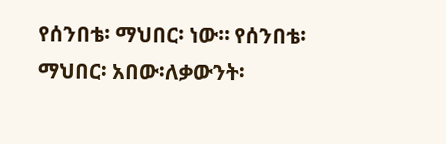የሰንበቴ፡ ማህበር፡ ነው። የሰንበቴ፡ ማህበር፡ አበው፡ለቃውንት፡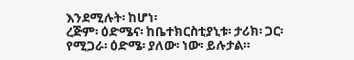እንደሚሉት፡ ከሆነ፡
ረጅም፡ ዕድሜና፡ ከቤተክርስቲያኒቱ፡ ታሪክ፡ ጋር፡ የሚጋራ፡ ዕድሜ፡ ያለው፡ ነው፡ ይሉታል።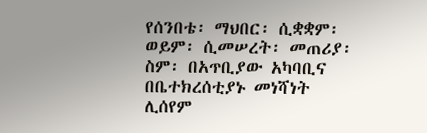የሰንበቴ፡ ማህበር፡ ሲቋቋም፡ ወይም፡ ሲመሠረት፡ መጠሪያ፡ ስም፡ በአጥቢያው አካባቢና በቤተክረሰቲያኑ መነሻነት
ሊሰየም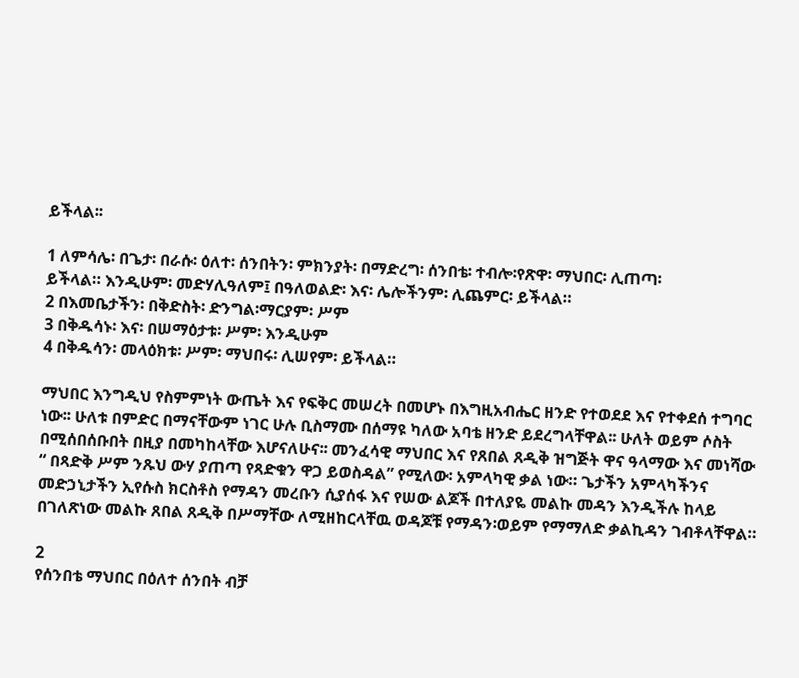ይችላል፡፡

1 ለምሳሌ፡ በጌታ፡ በራሱ፡ ዕለተ፡ ሰንበትን፡ ምክንያት፡ በማድረግ፡ ሰንበቴ፡ ተብሎ፡የጽዋ፡ ማህበር፡ ሊጠጣ፡
ይችላል። እንዲሁም፡ መድሃሊዓለም፤ በዓለወልድ፡ እና፡ ሌሎችንም፡ ሊጨምር፡ ይችላል።
2 በእመቤታችን፡ በቅድስት፡ ድንግል፡ማርያም፡ ሥም
3 በቅዱሳኑ፡ እና፡ በሠማዕታቱ፡ ሥም፡ እንዲሁም
4 በቅዱሳን፡ መላዕክቱ፡ ሥም፡ ማህበሩ፡ ሊሠየም፡ ይችላል።

ማህበር እንግዲህ የስምምነት ውጤት እና የፍቅር መሠረት በመሆኑ በእግዚአብሔር ዘንድ የተወደደ እና የተቀደሰ ተግባር
ነው፡፡ ሁለቱ በምድር በማናቸውም ነገር ሁሉ ቢስማሙ በሰማዩ ካለው አባቴ ዘንድ ይደረግላቸዋል፡፡ ሁለት ወይም ሶስት
በሚሰበሰቡበት በዚያ በመካከላቸው እሆናለሁና፡፡ መንፈሳዊ ማህበር እና የጸበል ጸዲቅ ዝግጅት ዋና ዓላማው እና መነሻው
“ በጻድቅ ሥም ንጹህ ውሃ ያጠጣ የጻድቁን ዋጋ ይወስዳል” የሚለው፡ አምላካዊ ቃል ነው። ጌታችን አምላካችንና
መድኃኒታችን ኢየሱስ ክርስቶስ የማዳን መረቡን ሲያሰፋ እና የሠው ልጆች በተለያዬ መልኩ መዳን እንዲችሉ ከላይ
በገለጽነው መልኩ ጸበል ጸዲቅ በሥማቸው ለሚዘከርላቸዉ ወዳጆቹ የማዳን፡ወይም የማማለድ ቃልኪዳን ገብቶላቸዋል።

2
የሰንበቴ ማህበር በዕለተ ሰንበት ብቻ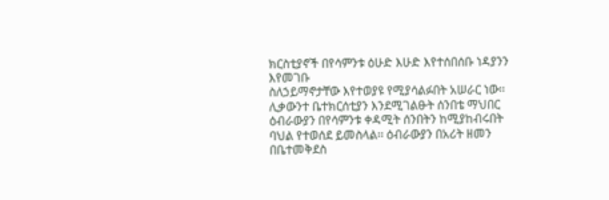ክርስቲያኖች በየሳምንቱ ዕሁድ እሁድ እየተሰበሰቡ ነዳያንን እየመገቡ
ስለኃይማኖታቸው እየተወያዩ የሚያሳልፉበት አሠራር ነው፡፡ ሊቃውንተ ቤተክርሰቲያን እንደሚገልፁት ሰንበቴ ማህበር
ዕብራውያን በየሳምንቱ ቀዳሚት ሰንበትን ከሚያከብሩበት ባህል የተወሰደ ይመስላል፡፡ ዕብራውያን በአሪት ዘመን
በቤተመቅደስ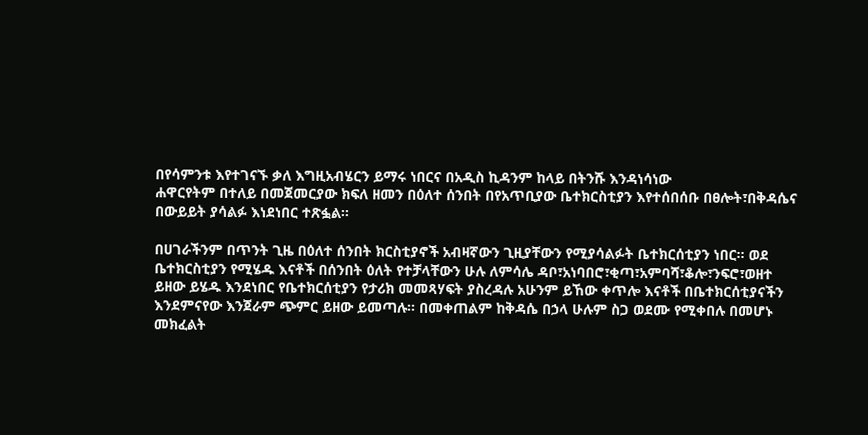በየሳምንቱ እየተገናኙ ቃለ እግዚአብሄርን ይማሩ ነበርና በአዲስ ኪዳንም ከላይ በትንሹ እንዳነሳነው
ሐዋርየትም በተለይ በመጀመርያው ክፍለ ዘመን በዕለተ ሰንበት በየአጥቢያው ቤተክርስቲያን እየተሰበሰቡ በፀሎት፣በቅዳሴና
በውይይት ያሳልፉ እነደነበር ተጽፏል፡፡

በሀገራችንም በጥንት ጊዜ በዕለተ ሰንበት ክርስቲያኖች አብዛኛውን ጊዚያቸውን የሚያሳልፉት ቤተክርሰቲያን ነበር፡፡ ወደ
ቤተክርስቲያን የሚሄዱ እናቶች በሰንበት ዕለት የተቻላቸውን ሁሉ ለምሳሌ ዳቦ፣አነባበሮ፣ቂጣ፣አምባሻ፣ቆሎ፣ንፍሮ፣ወዘተ
ይዘው ይሄዱ እንደነበር የቤተክርሰቲያን የታሪክ መመጻሃፍት ያስረዳሉ አሁንም ይኸው ቀጥሎ እናቶች በቤተክርሰቲያናችን
እንደምናየው እንጀራም ጭምር ይዘው ይመጣሉ፡፡ በመቀጠልም ከቅዳሴ በኃላ ሁሉም ስጋ ወደሙ የሚቀበሉ በመሆኑ
መክፈልት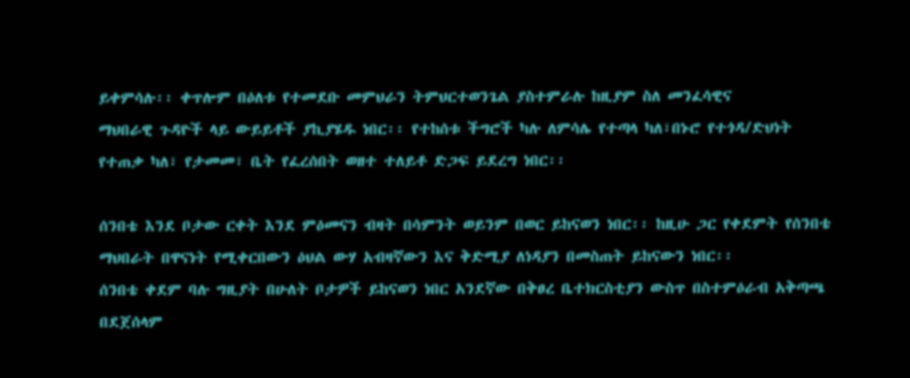ይቀምሳሉ፡፡ ቀጥሎም በዕለቱ የተመደቡ መምህራን ትምህርተወንጌል ያስተምራሉ ከዚያም ስለ መንፈሳዊና
ማህበራዊ ጉዳዮች ላይ ውይይቶች ያኪያሄዱ ነበር፡፡ የተከሰቱ ችግሮች ካሉ ለምሳሌ የተጣላ ካለ፣በኑሮ የተጎዳ/ድህነት
የተጠቃ ካለ፣ የታመመ፣ ቤት የፈረሰበት ወዘተ ተለይቶ ድጋፍ ይደረግ ነበር፡፡

ሰንበቴ እንደ ቦታው ርቀት እንደ ምዕመናን ብዛት በሳምንት ወይንም በወር ይከናወን ነበር፡፡ ከዚሁ ጋር የቀደምት የሰንበቴ
ማህበራት በዋናነት የሚቀርበውን ዕህል ውሃ አብዛኛውን እና ቅድሚያ ለነዳያን በመስጠት ይከናውን ነበር፡፡
ሰንበቴ ቀደም ባሉ ግዚያት በሁለት ቦታዎች ይከናወን ነበር አንደኛው በቅፀረ ቤተክርስቲያን ውስጥ በስተምዕራብ አቅጣጫ
በደጀሰላም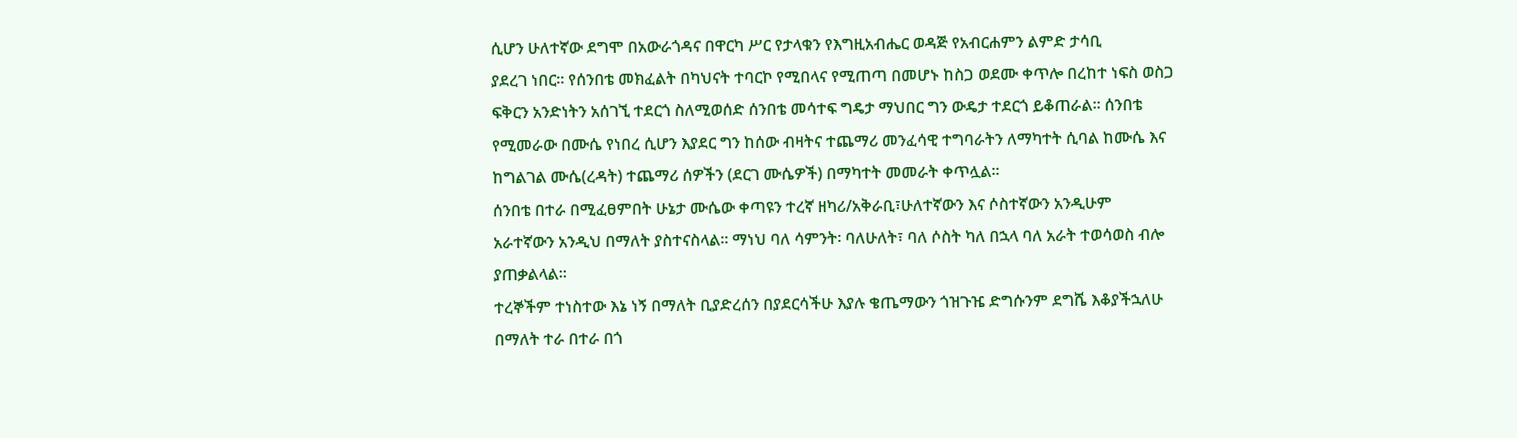ሲሆን ሁለተኛው ደግሞ በአውራጎዳና በዋርካ ሥር የታላቁን የእግዚአብሔር ወዳጅ የአብርሐምን ልምድ ታሳቢ
ያደረገ ነበር፡፡ የሰንበቴ መክፈልት በካህናት ተባርኮ የሚበላና የሚጠጣ በመሆኑ ከስጋ ወደሙ ቀጥሎ በረከተ ነፍስ ወስጋ
ፍቅርን አንድነትን አሰገኚ ተደርጎ ስለሚወሰድ ሰንበቴ መሳተፍ ግዴታ ማህበር ግን ውዴታ ተደርጎ ይቆጠራል፡፡ ሰንበቴ
የሚመራው በሙሴ የነበረ ሲሆን እያደር ግን ከሰው ብዛትና ተጨማሪ መንፈሳዊ ተግባራትን ለማካተት ሲባል ከሙሴ እና
ከግልገል ሙሴ(ረዳት) ተጨማሪ ሰዎችን (ደርገ ሙሴዎች) በማካተት መመራት ቀጥሏል፡፡
ሰንበቴ በተራ በሚፈፀምበት ሁኔታ ሙሴው ቀጣዩን ተረኛ ዘካሪ/አቅራቢ፣ሁለተኛውን እና ሶስተኛውን አንዲሁም
አራተኛውን አንዲህ በማለት ያስተናስላል፡፡ ማነህ ባለ ሳምንት፡ ባለሁለት፣ ባለ ሶስት ካለ በኋላ ባለ አራት ተወሳወስ ብሎ
ያጠቃልላል፡፡
ተረኞችም ተነስተው እኔ ነኝ በማለት ቢያድረሰን በያደርሳችሁ እያሉ ቄጤማውን ጎዝጉዤ ድግሱንም ደግሼ እቆያችኋለሁ
በማለት ተራ በተራ በጎ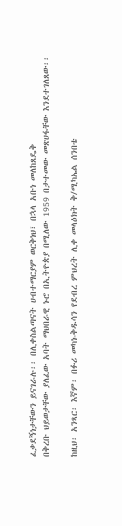ፈቃደኝነታቸውን ይናገራሉ፡፡ በሊቀስልጣናት ሀብተማርያም ወርቅነህ፣ በኋላ አቡነ መለከጸዴቅ
በቅረቡ ህይወታቸው ያለፈው አባት ማህበራዊ ኑሮ በኢትዮጵያ በሚለው 1959 በታተመው መጽሀፋቸው እንደተገለጸው፡፡

ከዚህ፡ አንጻር፡ እኛም፡ በፉሪ መካነ-ቅዱሳን የደብረ ምህረት ሊቀ መላዕክት ቅ/ሚካኤል ሰንበቴ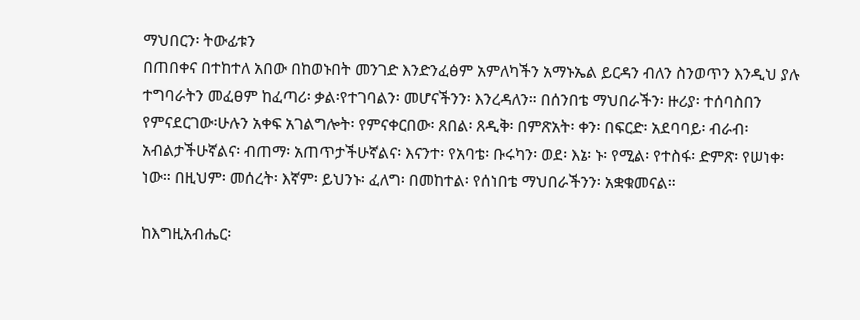ማህበርን፡ ትውፊቱን
በጠበቀና በተከተለ አበው በከወኑበት መንገድ እንድንፈፅም አምለካችን አማኑኤል ይርዳን ብለን ስንወጥን እንዲህ ያሉ
ተግባራትን መፈፀም ከፈጣሪ፡ ቃል፡የተገባልን፡ መሆናችንን፡ እንረዳለን። በሰንበቴ ማህበራችን፡ ዙሪያ፡ ተሰባስበን
የምናደርገው፡ሁሉን አቀፍ አገልግሎት፡ የምናቀርበው፡ ጸበል፡ ጸዲቅ፡ በምጽአት፡ ቀን፡ በፍርድ፡ አደባባይ፡ ብራብ፡
አብልታችሁኛልና፡ ብጠማ፡ አጠጥታችሁኛልና፡ እናንተ፡ የአባቴ፡ ቡሩካን፡ ወደ፡ እኔ፡ ኑ፡ የሚል፡ የተስፋ፡ ድምጽ፡ የሠነቀ፡
ነው። በዚህም፡ መሰረት፡ እኛም፡ ይህንኑ፡ ፈለግ፡ በመከተል፡ የሰነበቴ ማህበራችንን፡ አቋቁመናል።

ከእግዚአብሔር፡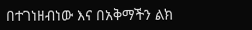በተገነዘብነው እና በአቅማችን ልክ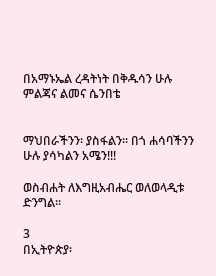በአማኑኤል ረዳትነት በቅዱሳን ሁሉ ምልጃና ልመና ሴንበቴ


ማህበራችንን፡ ያስፋልን። በጎ ሐሳባችንን ሁሉ ያሳካልን አሜን!!!

ወስብሐት ለእግዚአብሔር ወለወላዲቱ ድንግል፡፡

3
በኢትዮጵያ፡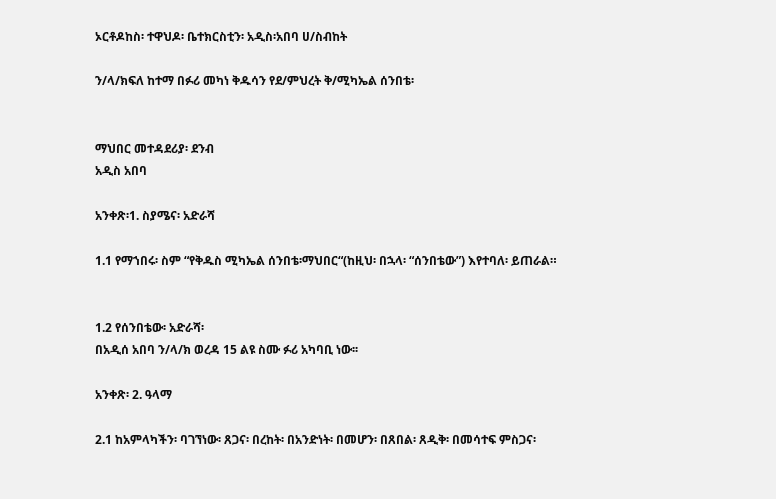ኦርቶዶከስ፡ ተዋህዶ፡ ቤተክርስቲን፡ አዲስ፡አበባ ሀ/ስብከት

ን/ላ/ክፍለ ከተማ በፉሪ መካነ ቅዱሳን የደ/ምህረት ቅ/ሚካኤል ሰንበቴ፡


ማህበር መተዳደሪያ፡ ደንብ
አዲስ አበባ

አንቀጽ፡1. ስያሜና፡ አድራሻ

1.1 የማኀበሩ፡ ስም “የቅዱስ ሚካኤል ሰንበቴ፡ማህበር“(ከዚህ፡ በኋላ፡ “ሰንበቴው”) እየተባለ፡ ይጠራል።


1.2 የሰንበቴው፡ አድራሻ፡
በአዲሰ አበባ ን/ላ/ክ ወረዳ 15 ልዩ ስሙ ፉሪ አካባቢ ነው፡፡

አንቀጽ፡ 2. ዓላማ

2.1 ከአምላካችን፡ ባገኘነው፡ ጸጋና፡ በረከት፡ በአንድነት፡ በመሆን፡ በጸበል፡ ጸዲቅ፡ በመሳተፍ ምስጋና፡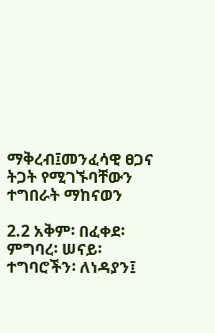ማቅረብ፤መንፈሳዊ ፀጋና ትጋት የሚገኙባቸውን ተግበራት ማከናወን

2.2 አቅም፡ በፈቀደ፡ ምግባረ፡ ሠናይ፡ ተግባሮችን፡ ለነዳያን፤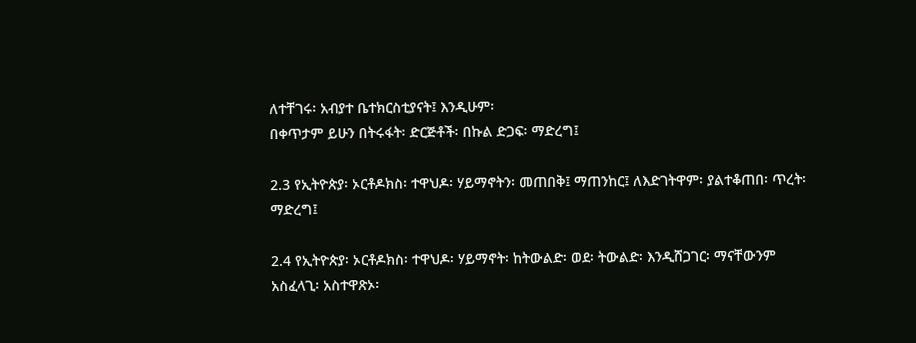ለተቸገሩ፡ አብያተ ቤተክርስቲያናት፤ እንዲሁም፡
በቀጥታም ይሁን በትሩፋት፡ ድርጅቶች፡ በኩል ድጋፍ፡ ማድረግ፤

2.3 የኢትዮጵያ፡ ኦርቶዶክስ፡ ተዋህዶ፡ ሃይማኖትን፡ መጠበቅ፤ ማጠንከር፤ ለእድገትዋም፡ ያልተቆጠበ፡ ጥረት፡
ማድረግ፤

2.4 የኢትዮጵያ፡ ኦርቶዶክስ፡ ተዋህዶ፡ ሃይማኖት፡ ከትውልድ፡ ወደ፡ ትውልድ፡ እንዲሸጋገር፡ ማናቸውንም
አስፈላጊ፡ አስተዋጽኦ፡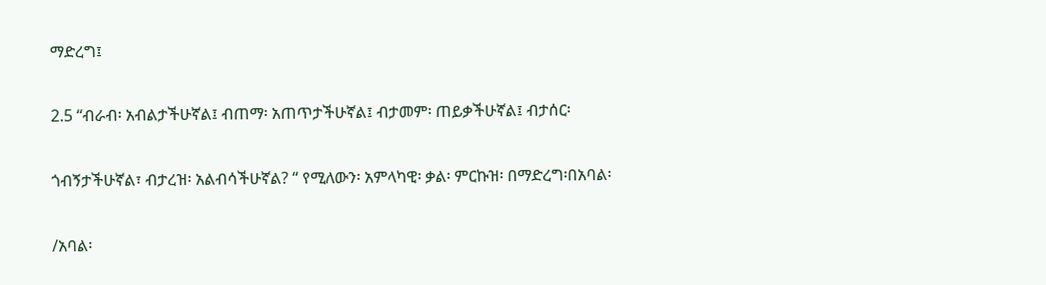ማድረግ፤

2.5 “ብራብ፡ አብልታችሁኛል፤ ብጠማ፡ አጠጥታችሁኛል፤ ብታመም፡ ጠይቃችሁኛል፤ ብታሰር፡

ጎብኝታችሁኛል፣ ብታረዝ፡ አልብሳችሁኛል? “ የሚለውን፡ አምላካዊ፡ ቃል፡ ምርኩዝ፡ በማድረግ፡በአባል፡

/አባል፡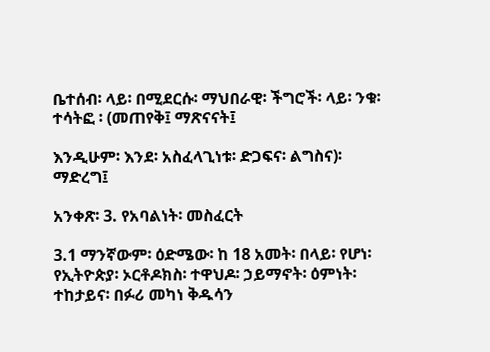ቤተሰብ፡ ላይ፡ በሚደርሱ፡ ማህበራዊ፡ ችግሮች፡ ላይ፡ ንቁ፡ ተሳትፎ ፡ (መጠየቅ፤ ማጽናናት፤

እንዲሁም፡ እንደ፡ አስፈላጊነቱ፡ ድጋፍና፡ ልግስና)፡ ማድረግ፤

አንቀጽ፡ 3. የአባልነት፡ መስፈርት

3.1 ማንኛውም፡ ዕድሜው፡ ከ 18 አመት፡ በላይ፡ የሆነ፡ የኢትዮጵያ፡ ኦርቶዶክስ፡ ተዋህዶ፡ ኃይማኖት፡ ዕምነት፡
ተከታይና፡ በፉሪ መካነ ቅዱሳን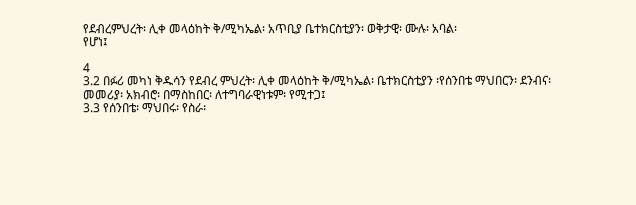የደብረምህረት፡ ሊቀ መላዕከት ቅ/ሚካኤል፡ አጥቢያ ቤተክርስቲያን፡ ወቅታዊ፡ ሙሉ፡ አባል፡
የሆነ፤

4
3.2 በፉሪ መካነ ቅዱሳን የደብረ ምህረት፡ ሊቀ መላዕከት ቅ/ሚካኤል፡ ቤተክርስቲያን ፡የሰንበቴ ማህበርን፡ ደንብና፡
መመሪያ፡ አክብሮ፡ በማስከበር፡ ለተግባራዊነቱም፡ የሚተጋ፤
3.3 የሰንበቴ፡ ማህበሩ፡ የስራ፡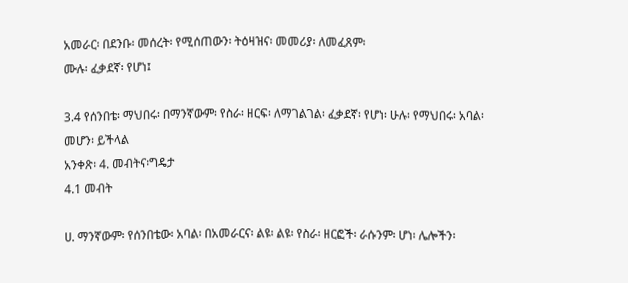አመራር፡ በደንቡ፡ መሰረት፡ የሚሰጠውን፡ ትዕዛዝና፡ መመሪያ፡ ለመፈጸም፡
ሙሉ፡ ፈቃደኛ፡ የሆነ፤

3.4 የሰንበቴ፡ ማህበሩ፡ በማንኛውም፡ የስራ፡ ዘርፍ፡ ለማገልገል፡ ፈቃደኛ፡ የሆነ፡ ሁሉ፡ የማህበሩ፡ አባል፡
መሆን፡ ይችላል
አንቀጽ፡ 4. መብትና፡ግዴታ
4.1 መብት

ሀ. ማንኛውም፡ የሰንበቴው፡ አባል፡ በአመራርና፡ ልዩ፡ ልዩ፡ የስራ፡ ዘርፎች፡ ራሱንም፡ ሆነ፡ ሌሎችን፡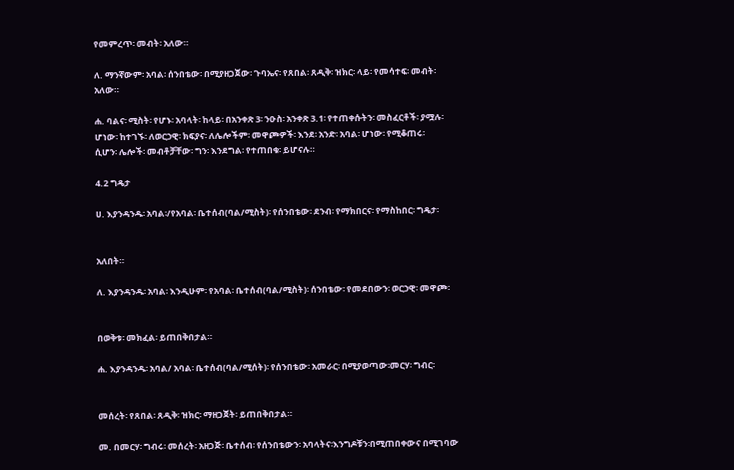የመምረጥ፡ መብት፡ አለው።

ለ. ማንኛውም፡ አባል፡ ሰንበቴው፡ በሚያዘጋጀው፡ ጉባኤና፡ የጸበል፡ ጸዲቅ፡ ዝክር፡ ላይ፡ የመሳተፍ፡ መብት፡
አለው።

ሐ. ባልና፡ ሚስት፡ የሆኑ፡ አባላት፡ ከላይ፡ በአንቀጽ 3፡ ንዑስ፡ አንቀጽ 3.1፡ የተጠቀሱትን፡ መስፈርቶች፡ ያሟሉ፡
ሆነው፡ ከተገኙ፡ ለወርኃዊ፡ ክፍያና፡ ለሌሎችም፡ መዋጮዎች፡ እንደ፡ አንድ፡ አባል፡ ሆነው፡ የሚቆጠሩ፡
ሲሆን፡ ሌሎች፡ መብቶቻቸው፡ ግን፡ እንደግል፡ የተጠበቁ፡ ይሆናሉ።

4.2 ግዴታ

ሀ. እያንዳንዱ፡ አባል፡/የአባል፡ ቤተሰብ(ባል/ሚስት)፡ የሰንበቴው፡ ደንብ፡ የማክበርና፡ የማስከበር፡ ግዴታ፡


አለበት።

ለ. እያንዳንዱ፡ አባል፡ እንዲሁም፡ የአባል፡ ቤተሰብ(ባል/ሚስት)፡ ሰንበቴው፡ የመደበውን፡ ወርኃዊ፡ መዋጮ፡


በወቅቱ፡ መክፈል፡ ይጠበቅበታል።

ሐ. እያንዳንዱ፡ አባል/ አባል፡ ቤተሰብ(ባል/ሚሰት)፡ የሰንበቴው፡ አመራር፡ በሚያወጣው፡መርሃ፡ ግብር፡


መሰረት፡ የጸበል፡ ጸዲቅ፡ ዝክር፡ ማዘጋጀት፡ ይጠበቅበታል።

መ. በመርሃ፡ ግብሩ፡ መሰረት፡ አዘጋጅ፡ ቤተሰብ፡ የሰንበቴውን፡ አባላትና፡እንግዶቹን፡በሚጠበቀውና በሚገባው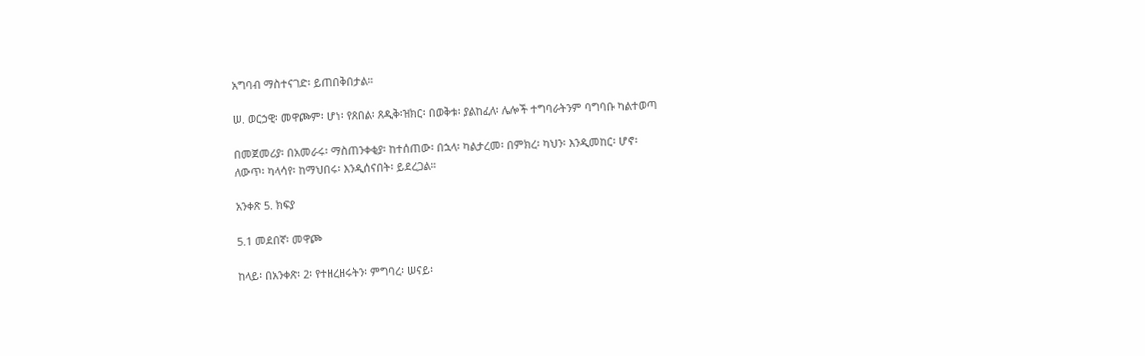አግባብ ማስተናገድ፡ ይጠበቅበታል።

ሠ. ወርኃዊ፡ መዋጮም፡ ሆነ፡ የጸበል፡ ጸዲቅ፡ዝክር፡ በወቅቱ፡ ያልከፈለ፡ ሌሎች ተግባራትንም ባግባቡ ካልተወጣ

በመጀመሪያ፡ በአመራሩ፡ ማስጠንቀቂያ፡ ከተሰጠው፡ በኋላ፡ ካልታረመ፡ በምክረ፡ ካህን፡ እንዲመከር፡ ሆኖ፡
ለውጥ፡ ካላሳየ፡ ከማህበሩ፡ እንዲሰናበት፡ ይደረጋል።

አንቀጽ 5. ክፍያ

5.1 መደበኛ፡ መዋጮ

ከላይ፡ በአንቀጽ፡ 2፡ የተዘረዘሩትን፡ ምግባረ፡ ሠናይ፡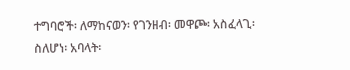ተግባሮች፡ ለማከናወን፡ የገንዘብ፡ መዋጮ፡ አስፈላጊ፡
ስለሆነ፡ አባላት፡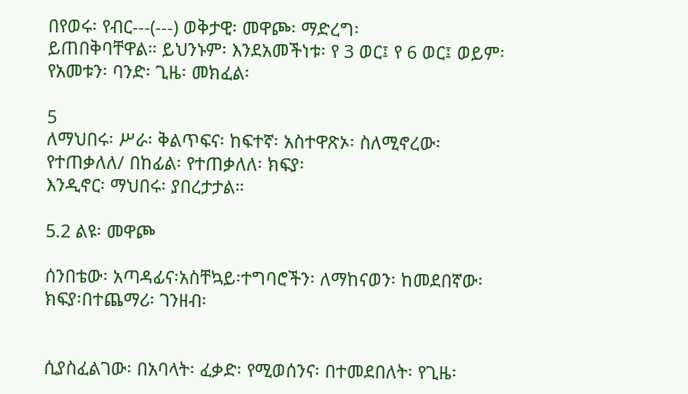በየወሩ፡ የብር---(---) ወቅታዊ፡ መዋጮ፡ ማድረግ፡
ይጠበቅባቸዋል። ይህንኑም፡ እንደአመችነቱ፡ የ 3 ወር፤ የ 6 ወር፤ ወይም፡ የአመቱን፡ ባንድ፡ ጊዜ፡ መክፈል፡

5
ለማህበሩ፡ ሥራ፡ ቅልጥፍና፡ ከፍተኛ፡ አስተዋጽኦ፡ ስለሚኖረው፡ የተጠቃለለ/ በከፊል፡ የተጠቃለለ፡ ክፍያ፡
እንዲኖር፡ ማህበሩ፡ ያበረታታል።

5.2 ልዩ፡ መዋጮ

ሰንበቴው፡ አጣዳፊና፡አስቸኳይ፡ተግባሮችን፡ ለማከናወን፡ ከመደበኛው፡ክፍያ፡በተጨማሪ፡ ገንዘብ፡


ሲያስፈልገው፡ በአባላት፡ ፈቃድ፡ የሚወሰንና፡ በተመደበለት፡ የጊዜ፡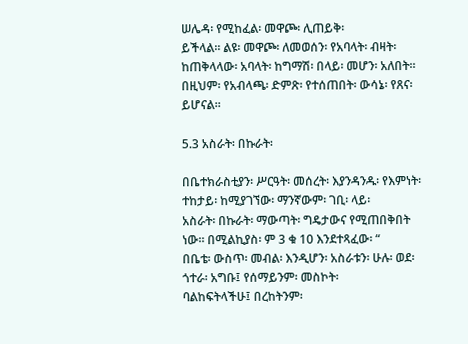ሠሌዳ፡ የሚከፈል፡ መዋጮ፡ ሊጠይቅ፡
ይችላል። ልዩ፡ መዋጮ፡ ለመወሰን፡ የአባላት፡ ብዛት፡ ከጠቅላላው፡ አባላት፡ ከግማሽ፡ በላይ፡ መሆን፡ አለበት።
በዚህም፡ የአብላጫ፡ ድምጽ፡ የተሰጠበት፡ ውሳኔ፡ የጸና፡ ይሆናል።

5.3 አስራት፡ በኩራት፡

በቤተክራስቲያን፡ ሥርዓት፡ መሰረት፡ እያንዳንዱ፡ የእምነት፡ ተከታይ፡ ከሚያገኘው፡ ማንኛውም፡ ገቢ፡ ላይ፡
አስራት፡ በኩራት፡ ማውጣት፡ ግዴታውና የሚጠበቅበት ነው። በሚልኪያስ፡ ም 3 ቁ 10 እንደተጻፈው፡ “
በቤቴ፡ ውስጥ፡ መብል፡ እንዲሆን፡ አስራቱን፡ ሁሉ፡ ወደ፡ ጎተራ፡ አግቡ፤ የሰማይንም፡ መስኮት፡
ባልከፍትላችሁ፤ በረከትንም፡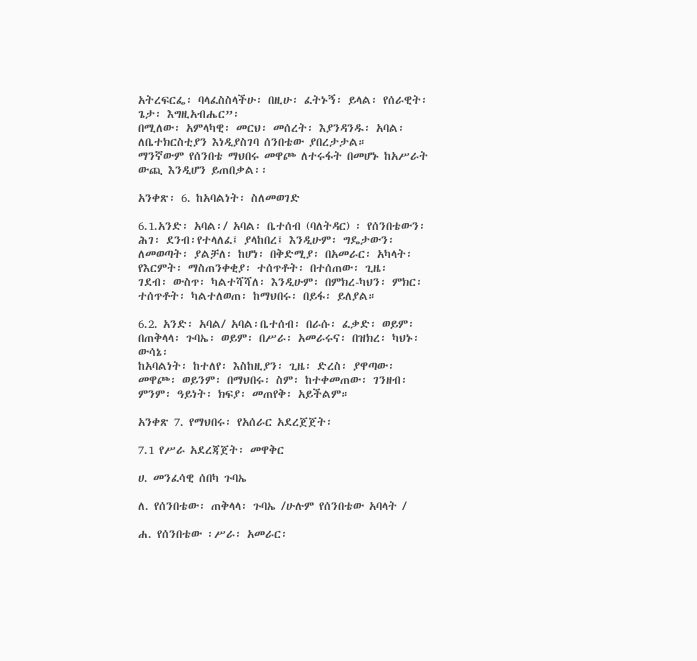አትረፍርፌ፡ ባላፈስስላችሁ፡ በዚሁ፡ ፈትኑኝ፡ ይላል፡ የሰራዊት፡ ጌታ፡ እግዚአብሔር”፡
በሚለው፡ አምላካዊ፡ መርህ፡ መሰረት፡ እያንዳንዱ፡ አባል፡ ለቤተክርስቲያን እነዲያስገባ ሰንበቴው ያበረታታል።
ማንኛውም የሰንበቴ ማህበሩ መዋጮ ለተሩፋት በመሆኑ ከአሥራት ውጪ እንዲሆን ይጠበቃል፡፡

አንቀጽ፡ 6. ከአባልነት፡ ስለመወገድ

6.1.አንድ፡ አባል፡/ አባል፡ ቤተሰብ (ባለትዳር) ፡ የሰንበቴውን፡ ሕገ፡ ደንብ፡የተላለፈ፤ ያላከበረ፤ እንዲሁም፡ ግዴታውን፡
ለመወጣት፡ ያልቻለ፡ ከሆነ፡ በቅድሚያ፡ በአመራር፡ አካላት፡ የእርምት፡ ማስጠንቀቂያ፡ ተሰጥቶት፡ በተሰጠው፡ ጊዜ፡
ገደብ፡ ውስጥ፡ ካልተሻሻለ፡ እንዲሁም፡ በምክረ-ካህን፡ ምክር፡ ተሰጥቶት፡ ካልተለወጠ፡ ከማህበሩ፡ በይፋ፡ ይለያል።

6.2. አንድ፡ አባል/ አባል፡ቤተሰብ፡ በራሱ፡ ፈቃድ፡ ወይም፡ በጠቅላላ፡ ጉባኤ፡ ወይም፡ በሥራ፡ አመራሩና፡ በዝክረ፡ ካህኑ፡ ውሳኔ፡
ከአባልነት፡ ከተለየ፡ እስከዚያን፡ ጊዜ፡ ድረስ፡ ያዋጣው፡ መዋጮ፡ ወይንም፡ በማህበሩ፡ ስም፡ ከተቀመጠው፡ ገንዘብ፡
ምንም፡ ዓይነት፡ ክፍያ፡ መጠየቅ፡ አይችልም።

አንቀጽ 7. የማህበሩ፡ የአሰራር አደረጀጀት፡

7.1 የሥራ አደረጃጀት፡ መዋቅር

ሀ. መንፈሳዊ ሰበካ ጉባኤ

ለ. የሰንበቴው፡ ጠቅላላ፡ ጉባኤ /ሁሉም የሰንበቴው አባላት /

ሐ. የሰንበቴው ፡ሥራ፡ አመራር፡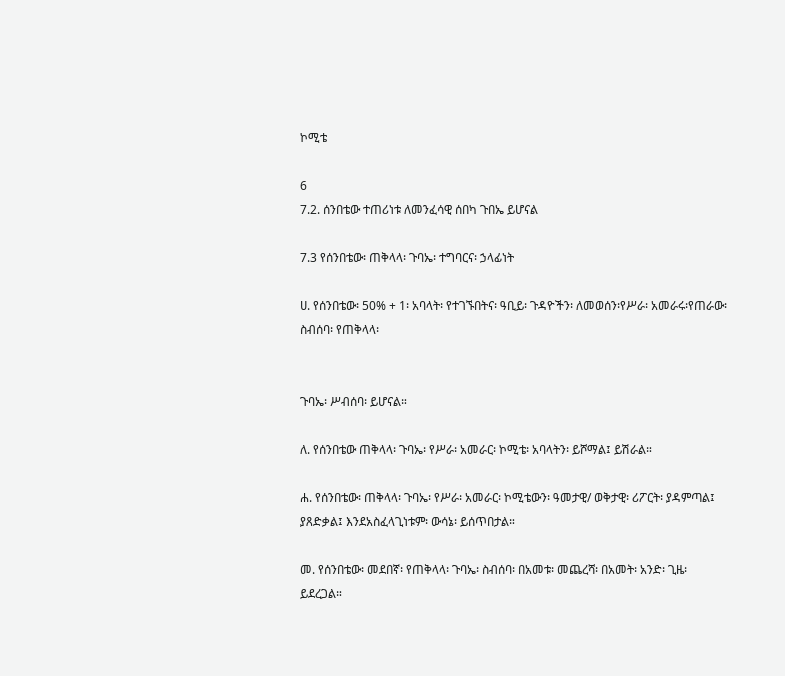ኮሚቴ

6
7.2. ሰንበቴው ተጠሪነቱ ለመንፈሳዊ ሰበካ ጉበኤ ይሆናል

7.3 የሰንበቴው፡ ጠቅላላ፡ ጉባኤ፡ ተግባርና፡ ኃላፊነት

ሀ. የሰንበቴው፡ 50% + 1፡ አባላት፡ የተገኙበትና፡ ዓቢይ፡ ጉዳዮችን፡ ለመወሰን፡የሥራ፡ አመራሩ፡የጠራው፡ስብሰባ፡ የጠቅላላ፡


ጉባኤ፡ ሥብሰባ፡ ይሆናል።

ለ. የሰንበቴው ጠቅላላ፡ ጉባኤ፡ የሥራ፡ አመራር፡ ኮሚቴ፡ አባላትን፡ ይሾማል፤ ይሽራል።

ሐ. የሰንበቴው፡ ጠቅላላ፡ ጉባኤ፡ የሥራ፡ አመራር፡ ኮሚቴውን፡ ዓመታዊ/ ወቅታዊ፡ ሪፖርት፡ ያዳምጣል፤
ያጸድቃል፤ እንደአስፈላጊነቱም፡ ውሳኔ፡ ይሰጥበታል።

መ. የሰንበቴው፡ መደበኛ፡ የጠቅላላ፡ ጉባኤ፡ ስብሰባ፡ በአመቱ፡ መጨረሻ፡ በአመት፡ አንድ፡ ጊዜ፡ ይደረጋል።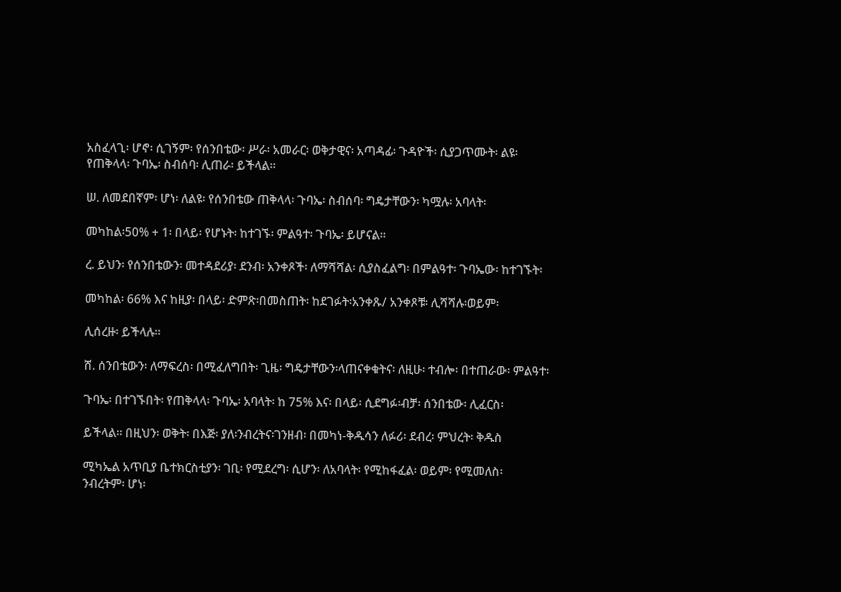አስፈላጊ፡ ሆኖ፡ ሲገኝም፡ የሰንበቴው፡ ሥራ፡ አመራር፡ ወቅታዊና፡ አጣዳፊ፡ ጉዳዮች፡ ሲያጋጥሙት፡ ልዩ፡
የጠቅላላ፡ ጉባኤ፡ ስብሰባ፡ ሊጠራ፡ ይችላል።

ሠ. ለመደበኛም፡ ሆነ፡ ለልዩ፡ የሰንበቴው ጠቅላላ፡ ጉባኤ፡ ስብሰባ፡ ግዴታቸውን፡ ካሟሉ፡ አባላት፡

መካከል፡50% + 1፡ በላይ፡ የሆኑት፡ ከተገኙ፡ ምልዓተ፡ ጉባኤ፡ ይሆናል።

ረ. ይህን፡ የሰንበቴውን፡ መተዳደሪያ፡ ደንብ፡ አንቀጾች፡ ለማሻሻል፡ ሲያስፈልግ፡ በምልዓተ፡ ጉባኤው፡ ከተገኙት፡

መካከል፡ 66% እና ከዚያ፡ በላይ፡ ድምጽ፡በመስጠት፡ ከደገፉት፡አንቀጹ/ አንቀጾቹ፡ ሊሻሻሉ፡ወይም፡

ሊሰረዙ፡ ይችላሉ።

ሸ. ሰንበቴውን፡ ለማፍረስ፡ በሚፈለግበት፡ ጊዜ፡ ግዴታቸውን፡ላጠናቀቁትና፡ ለዚሁ፡ ተብሎ፡ በተጠራው፡ ምልዓተ፡

ጉባኤ፡ በተገኙበት፡ የጠቅላላ፡ ጉባኤ፡ አባላት፡ ከ 75% እና፡ በላይ፡ ሲደግፉ፡ብቻ፡ ሰንበቴው፡ ሊፈርስ፡

ይችላል። በዚህን፡ ወቅት፡ በእጅ፡ ያለ፡ንብረትና፡ገንዘብ፡ በመካነ-ቅዱሳን ለፉሪ፡ ደብረ፡ ምህረት፡ ቅዱስ

ሚካኤል አጥቢያ ቤተክርስቲያን፡ ገቢ፡ የሚደረግ፡ ሲሆን፡ ለአባላት፡ የሚከፋፈል፡ ወይም፡ የሚመለስ፡
ንብረትም፡ ሆነ፡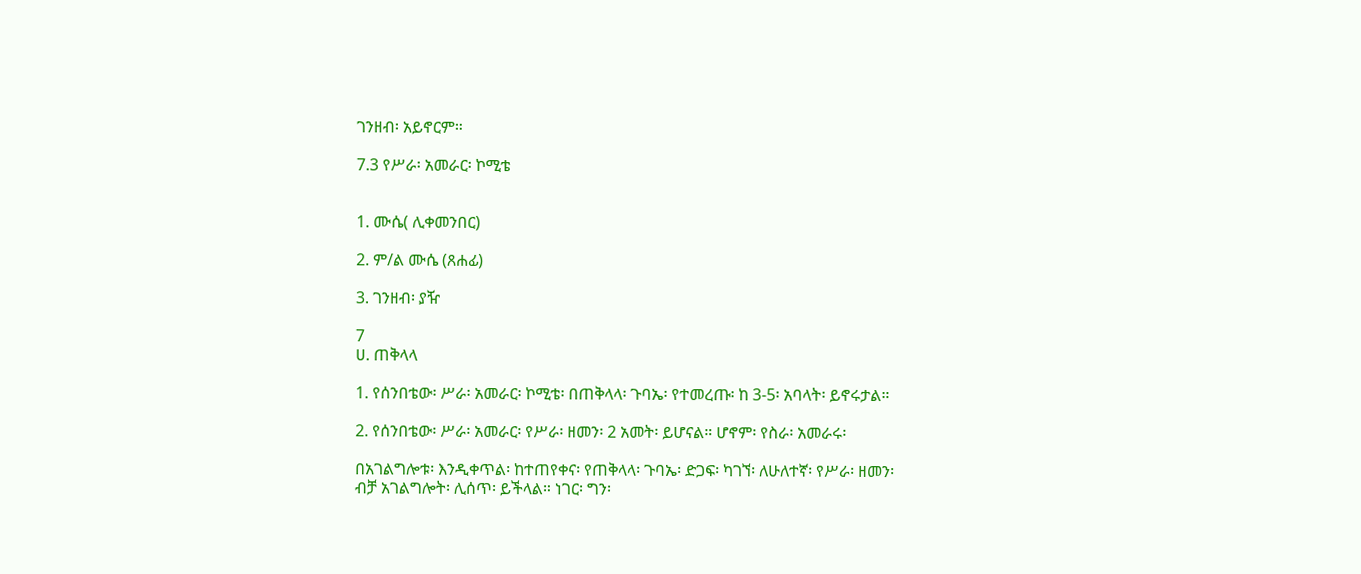ገንዘብ፡ አይኖርም።

7.3 የሥራ፡ አመራር፡ ኮሚቴ


1. ሙሴ( ሊቀመንበር)

2. ም/ል ሙሴ (ጸሐፊ)

3. ገንዘብ፡ ያዥ

7
ሀ. ጠቅላላ

1. የሰንበቴው፡ ሥራ፡ አመራር፡ ኮሚቴ፡ በጠቅላላ፡ ጉባኤ፡ የተመረጡ፡ ከ 3-5፡ አባላት፡ ይኖሩታል።

2. የሰንበቴው፡ ሥራ፡ አመራር፡ የሥራ፡ ዘመን፡ 2 አመት፡ ይሆናል። ሆኖም፡ የስራ፡ አመራሩ፡

በአገልግሎቱ፡ እንዲቀጥል፡ ከተጠየቀና፡ የጠቅላላ፡ ጉባኤ፡ ድጋፍ፡ ካገኘ፡ ለሁለተኛ፡ የሥራ፡ ዘመን፡
ብቻ አገልግሎት፡ ሊሰጥ፡ ይችላል። ነገር፡ ግን፡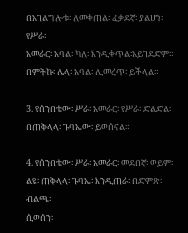በአገልግሎቱ፡ ለመቀጠል፡ ፈቃደኛ፡ ያልሆነ፡ የሥራ፡
አመራር፡ አባል፡ ካለ፡ እንዲቀጥል፡አይገደድም። በምትኩ፡ ሌላ፡ አባል፡ ሊመረጥ፡ ይችላል።

3. የሰንበቴው፡ ሥራ፡ አመራር፡ የሥራ፡ ድልድል፡ በጠቅላላ፡ ጉባኤው፡ ይወሰናል።

4. የሰንበቴው፡ ሥራ፡ አመራር፡ መደበኛ፡ ወይም፡ ልዩ፡ ጠቅላላ፡ ጉባኤ፡ እንዲጠራ፡ በድምጽ፡ ብልጫ፡
ሲወሰን፡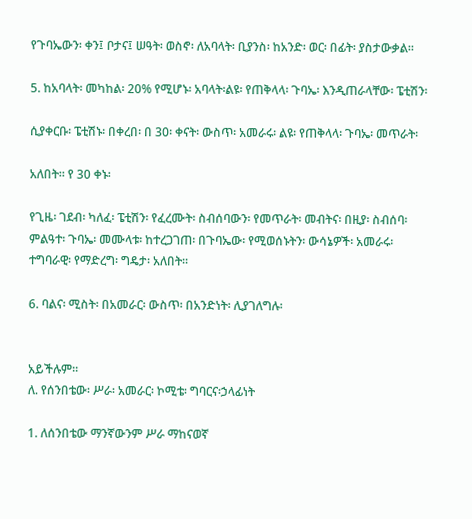የጉባኤውን፡ ቀን፤ ቦታና፤ ሠዓት፡ ወስኖ፡ ለአባላት፡ ቢያንስ፡ ከአንድ፡ ወር፡ በፊት፡ ያስታውቃል።

5. ከአባላት፡ መካከል፡ 20% የሚሆኑ፡ አባላት፡ልዩ፡ የጠቅላላ፡ ጉባኤ፡ እንዲጠራላቸው፡ ፔቲሽን፡

ሲያቀርቡ፡ ፔቲሽኑ፡ በቀረበ፡ በ 30፡ ቀናት፡ ውስጥ፡ አመራሩ፡ ልዩ፡ የጠቅላላ፡ ጉባኤ፡ መጥራት፡

አለበት። የ 30 ቀኑ፡

የጊዜ፡ ገደብ፡ ካለፈ፡ ፔቲሽን፡ የፈረሙት፡ ስብሰባውን፡ የመጥራት፡ መብትና፡ በዚያ፡ ስብሰባ፡
ምልዓተ፡ ጉባኤ፡ መሙላቱ፡ ከተረጋገጠ፡ በጉባኤው፡ የሚወሰኑትን፡ ውሳኔዎች፡ አመራሩ፡
ተግባራዊ፡ የማድረግ፡ ግዴታ፡ አለበት።

6. ባልና፡ ሚስት፡ በአመራር፡ ውስጥ፡ በአንድነት፡ ሊያገለግሉ፡


አይችሉም።
ለ. የሰንበቴው፡ ሥራ፡ አመራር፡ ኮሚቴ፡ ግባርና፡ኃላፊነት

1. ለሰንበቴው ማንኛውንም ሥራ ማከናወኛ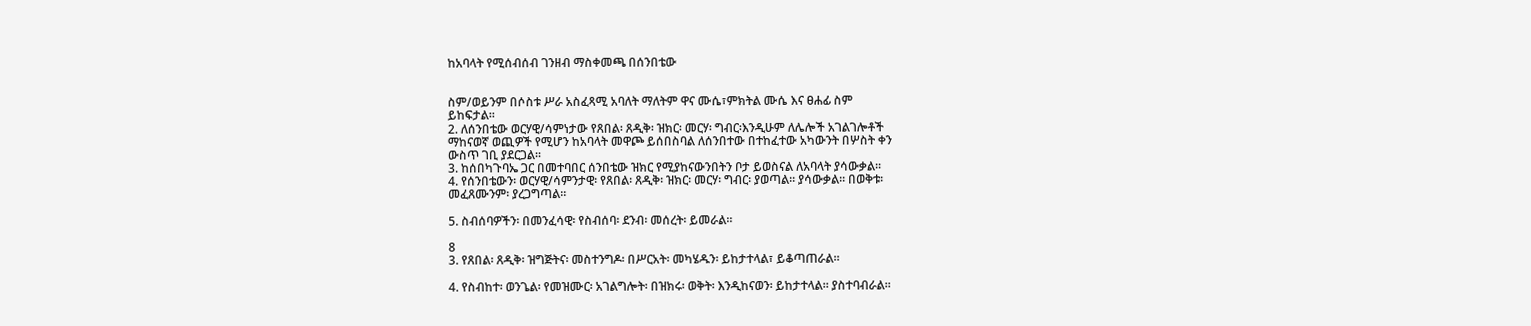ከአባላት የሚሰብሰብ ገንዘብ ማስቀመጫ በሰንበቴው


ስም/ወይንም በሶስቱ ሥራ አስፈጻሚ አባለት ማለትም ዋና ሙሴ፣ምክትል ሙሴ እና ፀሐፊ ስም
ይከፍታል፡፡
2. ለሰንበቴው ወርሃዊ/ሳምነታው የጸበል፡ ጸዲቅ፡ ዝክር፡ መርሃ፡ ግብር፡እንዲሁም ለሌሎች አገልገሎቶች
ማከናወኛ ወጪዎች የሚሆን ከአባላት መዋጮ ይሰበስባል ለሰንበተው በተከፈተው አካውንት በሦስት ቀን
ውስጥ ገቢ ያደርጋል፡፡
3. ከሰበካጉባኤ ጋር በመተባበር ሰንበቴው ዝክር የሚያከናውንበትን ቦታ ይወስናል ለአባላት ያሳውቃል፡፡
4. የሰንበቴውን፡ ወርሃዊ/ሳምንታዊ፡ የጸበል፡ ጸዲቅ፡ ዝክር፡ መርሃ፡ ግብር፡ ያወጣል። ያሳውቃል። በወቅቱ፡
መፈጸሙንም፡ ያረጋግጣል።

5. ስብሰባዎችን፡ በመንፈሳዊ፡ የስብሰባ፡ ደንብ፡ መሰረት፡ ይመራል።

8
3. የጸበል፡ ጸዲቅ፡ ዝግጅትና፡ መስተንግዶ፡ በሥርአት፡ መካሄዱን፡ ይከታተላል፣ ይቆጣጠራል።

4. የስብከተ፡ ወንጌል፡ የመዝሙር፡ አገልግሎት፡ በዝክሩ፡ ወቅት፡ እንዲከናወን፡ ይከታተላል። ያስተባብራል።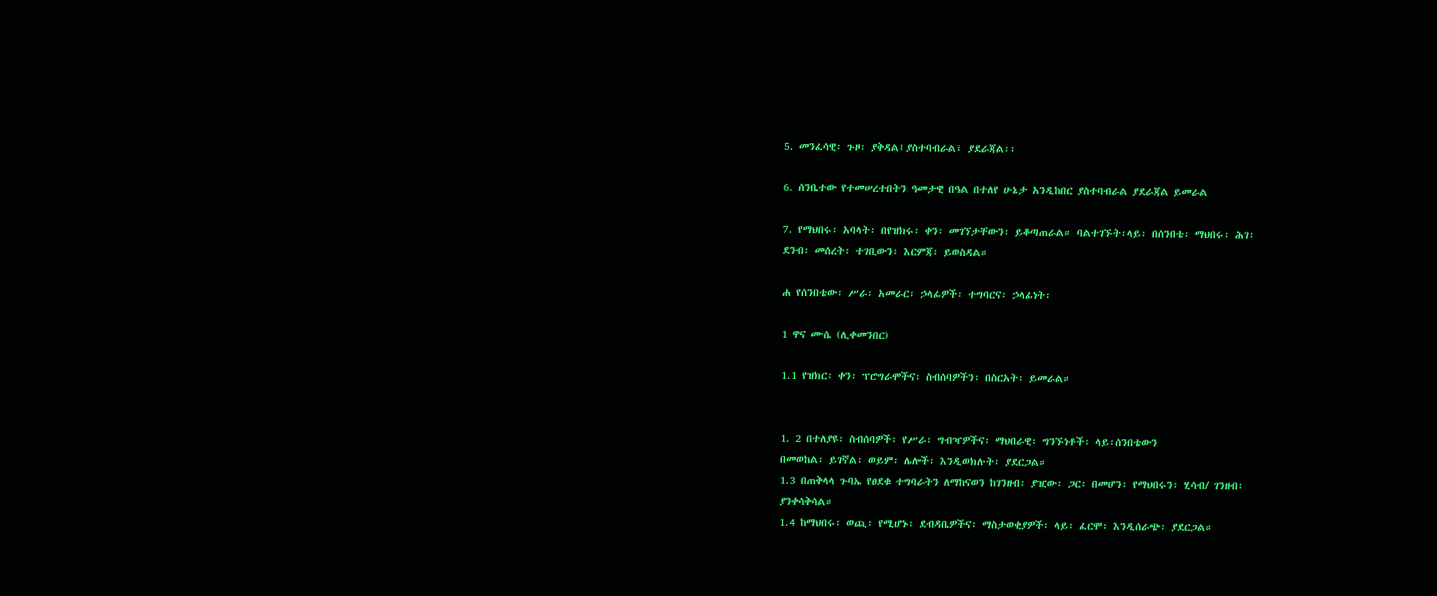5. መንፈሳዊ፡ ጉዞ፡ ያቅዳል፤ያስተባብራል፣ ያደራጃል፡፡

6. ሰንቤተው የተመሠረተበትን ዓመታዊ በዓል በተለየ ሁኔታ አንዲከበር ያስተባብራል ያደራጃል ይመራል

7. የማህበሩ፡ አባላት፡ በየዝክሩ፡ ቀን፡ መገኘታቸውን፡ ይቆጣጠራል። ባልተገኙት፡ላይ፡ በሰንበቴ፡ ማህበሩ፡ ሕገ፡
ደንብ፡ መሰረት፡ ተገቢውን፡ እርምጃ፡ ይወስዳል።

ሐ የሰንበቴው፡ ሥራ፡ አመራር፡ ኃላፊዎች፡ ተግባርና፡ ኃላፊነት፡

1 ዋና ሙሴ (ሊቀመንበር)

1.1 የዝክር፡ ቀን፡ ፕሮግራሞችና፡ ስብሰባዎችን፡ በስርአት፡ ይመራል።


1. 2 በተለያዩ፡ ስብሰባዎች፡ የሥራ፡ ግብዣዎችና፡ ማህበራዊ፡ ግንኙነቶች፡ ላይ፡ሰንበቴውን
በመወከል፡ ይገኛል፡ ወይም፡ ሌሎች፡ እንዲወክሉት፡ ያደርጋል።
1.3 በጠቅላላ ጉባኤ የፀደቁ ተግባራትን ለማከናወን ከገንዘብ፡ ያዢው፡ ጋር፡ በመሆን፡ የማህበሩን፡ ሂሳብ/ ገንዘብ፡
ያንቀሳቅሳል።
1.4 ከማህበሩ፡ ወጪ፡ የሚሆኑ፡ ደብዳቤዎችና፡ ማስታወቂያዎች፡ ላይ፡ ፈርሞ፡ እንዲሰራጭ፡ ያደርጋል።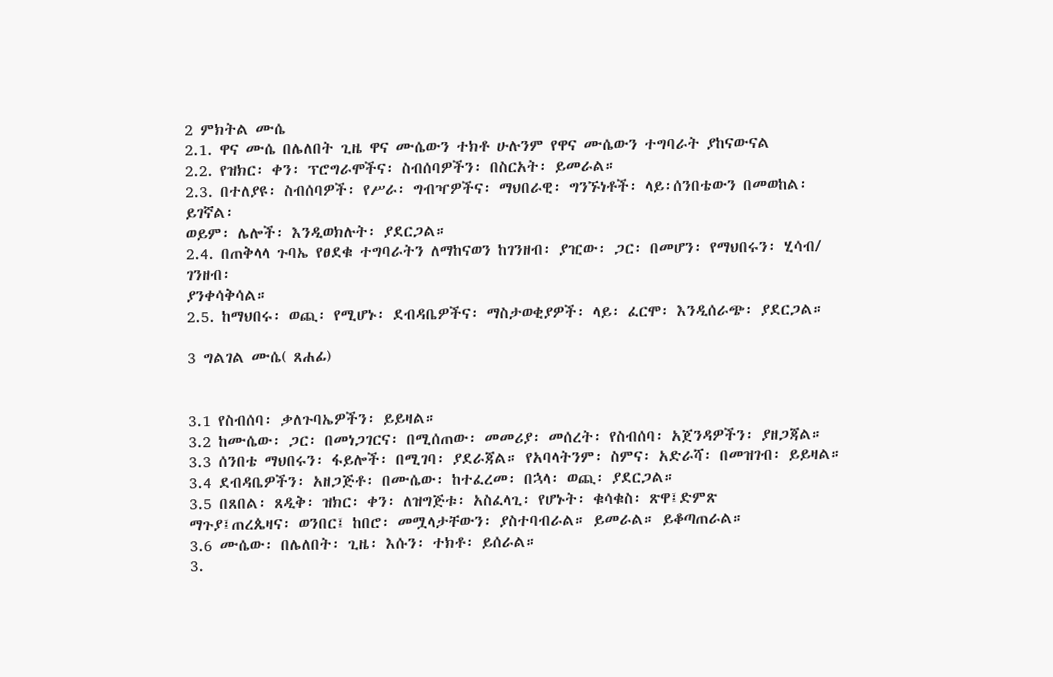2 ምክትል ሙሴ
2.1. ዋና ሙሴ በሌለበት ጊዜ ዋና ሙሴውን ተክቶ ሁሉንም የዋና ሙሴውን ተግባራት ያከናውናል
2.2. የዝክር፡ ቀን፡ ፕሮግራሞችና፡ ስብሰባዎችን፡ በስርአት፡ ይመራል።
2.3. በተለያዩ፡ ስብሰባዎች፡ የሥራ፡ ግብዣዎችና፡ ማህበራዊ፡ ግንኙነቶች፡ ላይ፡ሰንበቴውን በመወከል፡ ይገኛል፡
ወይም፡ ሌሎች፡ እንዲወክሉት፡ ያደርጋል።
2.4. በጠቅላላ ጉባኤ የፀደቁ ተግባራትን ለማከናወን ከገንዘብ፡ ያዢው፡ ጋር፡ በመሆን፡ የማህበሩን፡ ሂሳብ/ ገንዘብ፡
ያንቀሳቅሳል።
2.5. ከማህበሩ፡ ወጪ፡ የሚሆኑ፡ ደብዳቤዎችና፡ ማስታወቂያዎች፡ ላይ፡ ፈርሞ፡ እንዲሰራጭ፡ ያደርጋል።

3 ግልገል ሙሴ( ጸሐፊ)


3.1 የስብሰባ፡ ቃለጉባኤዎችን፡ ይይዛል።
3.2 ከሙሴው፡ ጋር፡ በመነጋገርና፡ በሚሰጠው፡ መመሪያ፡ መሰረት፡ የስብሰባ፡ አጀንዳዎችን፡ ያዘጋጃል።
3.3 ሰንበቴ ማህበሩን፡ ፋይሎች፡ በሚገባ፡ ያደራጃል። የአባላትንም፡ ስምና፡ አድራሻ፡ በመዝገብ፡ ይይዛል።
3.4 ደብዳቤዎችን፡ አዘጋጅቶ፡ በሙሴው፡ ከተፈረመ፡ በኋላ፡ ወጪ፡ ያደርጋል።
3.5 በጸበል፡ ጸዲቅ፡ ዝክር፡ ቀን፡ ለዝግጅቱ፡ አስፈላጊ፡ የሆኑት፡ ቁሳቁስ፡ ጽዋ፤ድምጽ
ማጉያ፤ጠረጴዛና፡ ወንበር፤ ከበሮ፡ መሟላታቸውን፡ ያስተባብራል። ይመራል። ይቆጣጠራል።
3.6 ሙሴው፡ በሌለበት፡ ጊዜ፡ እሱን፡ ተክቶ፡ ይሰራል።
3.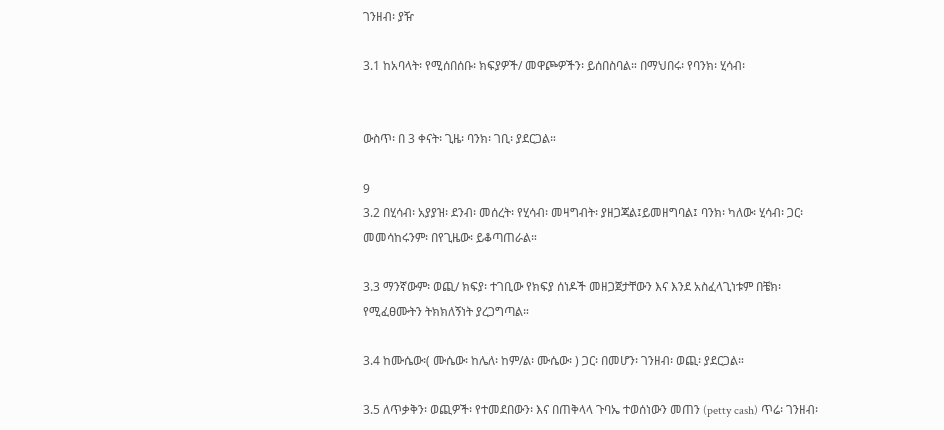ገንዘብ፡ ያዥ

3.1 ከአባላት፡ የሚሰበሰቡ፡ ክፍያዎች/ መዋጮዎችን፡ ይሰበስባል። በማህበሩ፡ የባንክ፡ ሂሳብ፡


ውስጥ፡ በ 3 ቀናት፡ ጊዜ፡ ባንክ፡ ገቢ፡ ያደርጋል።

9
3.2 በሂሳብ፡ አያያዝ፡ ደንብ፡ መሰረት፡ የሂሳብ፡ መዛግብት፡ ያዘጋጃል፤ይመዘግባል፤ ባንክ፡ ካለው፡ ሂሳብ፡ ጋር፡
መመሳከሩንም፡ በየጊዜው፡ ይቆጣጠራል።

3.3 ማንኛውም፡ ወጪ/ ክፍያ፡ ተገቢው የክፍያ ሰነዶች መዘጋጀታቸውን እና እንደ አስፈላጊነቱም በቼክ፡
የሚፈፀሙትን ትክክለኝነት ያረጋግጣል።

3.4 ከሙሴው፡( ሙሴው፡ ከሌለ፡ ከም/ል፡ ሙሴው፡ ) ጋር፡ በመሆን፡ ገንዘብ፡ ወጪ፡ ያደርጋል።

3.5 ለጥቃቅን፡ ወጪዎች፡ የተመደበውን፡ እና በጠቅላላ ጉባኤ ተወሰነውን መጠን (petty cash) ጥሬ፡ ገንዘብ፡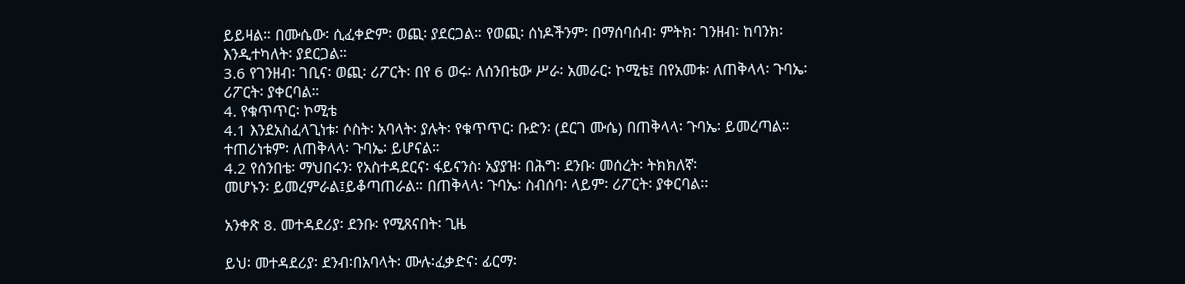ይይዛል። በሙሴው፡ ሲፈቀድም፡ ወጪ፡ ያደርጋል። የወጪ፡ ሰነዶችንም፡ በማሰባሰብ፡ ምትክ፡ ገንዘብ፡ ከባንክ፡
እንዲተካለት፡ ያደርጋል።
3.6 የገንዘብ፡ ገቢና፡ ወጪ፡ ሪፖርት፡ በየ 6 ወሩ፡ ለሰንበቴው ሥራ፡ አመራር፡ ኮሚቴ፤ በየአመቱ፡ ለጠቅላላ፡ ጉባኤ፡
ሪፖርት፡ ያቀርባል።
4. የቁጥጥር፡ ኮሚቴ
4.1 እንደአስፈላጊነቱ፡ ሶስት፡ አባላት፡ ያሉት፡ የቁጥጥር፡ ቡድን፡ (ደርገ ሙሴ) በጠቅላላ፡ ጉባኤ፡ ይመረጣል።
ተጠሪነቱም፡ ለጠቅላላ፡ ጉባኤ፡ ይሆናል።
4.2 የሰንበቴ፡ ማህበሩን፡ የአስተዳደርና፡ ፋይናንስ፡ አያያዝ፡ በሕግ፡ ደንቡ፡ መሰረት፡ ትክክለኛ፡
መሆኑን፡ ይመረምራል፤ይቆጣጠራል። በጠቅላላ፡ ጉባኤ፡ ስብሰባ፡ ላይም፡ ሪፖርት፡ ያቀርባል፡፡

አንቀጽ 8. መተዳደሪያ፡ ደንቡ፡ የሚጸናበት፡ ጊዜ

ይህ፡ መተዳደሪያ፡ ደንብ፡በአባላት፡ ሙሉ፡ፈቃድና፡ ፊርማ፡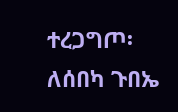ተረጋግጦ፡ ለሰበካ ጉበኤ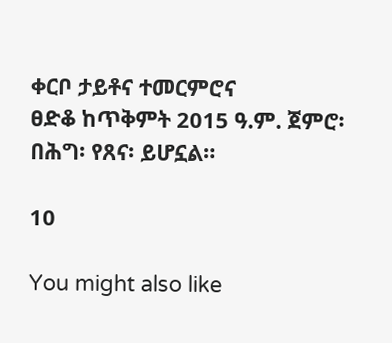ቀርቦ ታይቶና ተመርምሮና
ፀድቆ ከጥቅምት 2015 ዓ.ም. ጀምሮ፡ በሕግ፡ የጸና፡ ይሆኗል።

10

You might also like